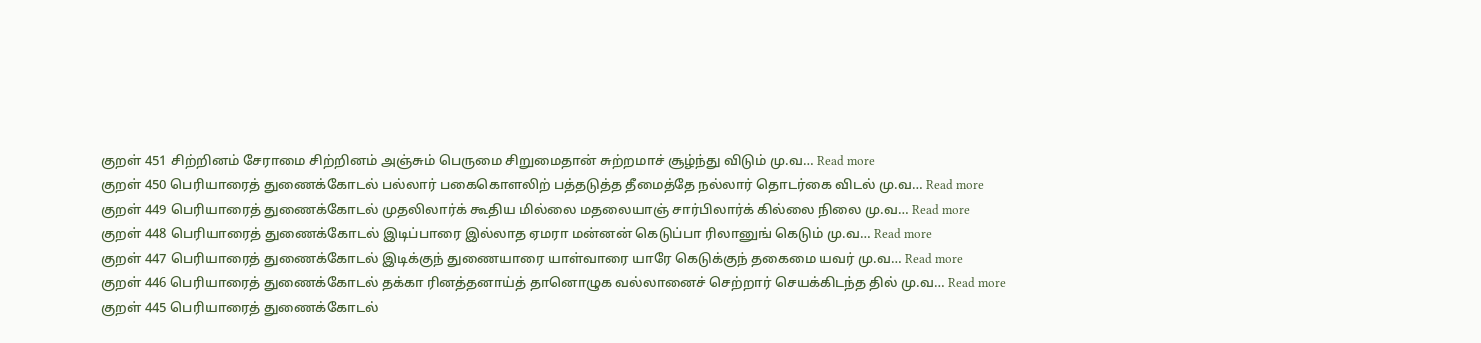குறள் 451 சிற்றினம் சேராமை சிற்றினம் அஞ்சும் பெருமை சிறுமைதான் சுற்றமாச் சூழ்ந்து விடும் மு.வ… Read more
குறள் 450 பெரியாரைத் துணைக்கோடல் பல்லார் பகைகொளலிற் பத்தடுத்த தீமைத்தே நல்லார் தொடர்கை விடல் மு.வ… Read more
குறள் 449 பெரியாரைத் துணைக்கோடல் முதலிலார்க் கூதிய மில்லை மதலையாஞ் சார்பிலார்க் கில்லை நிலை மு.வ… Read more
குறள் 448 பெரியாரைத் துணைக்கோடல் இடிப்பாரை இல்லாத ஏமரா மன்னன் கெடுப்பா ரிலானுங் கெடும் மு.வ… Read more
குறள் 447 பெரியாரைத் துணைக்கோடல் இடிக்குந் துணையாரை யாள்வாரை யாரே கெடுக்குந் தகைமை யவர் மு.வ… Read more
குறள் 446 பெரியாரைத் துணைக்கோடல் தக்கா ரினத்தனாய்த் தானொழுக வல்லானைச் செற்றார் செயக்கிடந்த தில் மு.வ… Read more
குறள் 445 பெரியாரைத் துணைக்கோடல்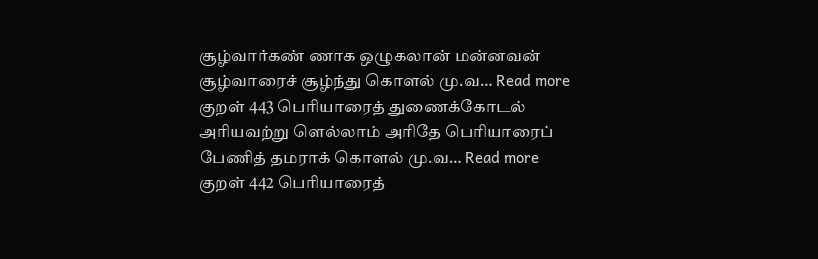சூழ்வார்கண் ணாக ஒழுகலான் மன்னவன் சூழ்வாரைச் சூழ்ந்து கொளல் மு.வ… Read more
குறள் 443 பெரியாரைத் துணைக்கோடல் அரியவற்று ளெல்லாம் அரிதே பெரியாரைப் பேணித் தமராக் கொளல் மு.வ… Read more
குறள் 442 பெரியாரைத்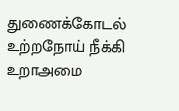துணைக்கோடல் உற்றநோய் நீக்கி உறாஅமை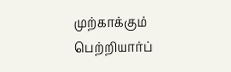முற்காக்கும் பெற்றியார்ப்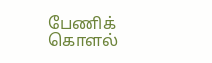பேணிக் கொளல்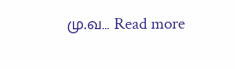மு.வ… Read more